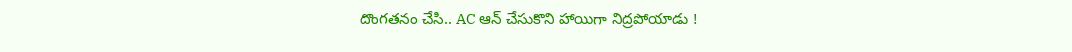దొంగతనం చేసి.. AC ఆన్ చేసుకొని హాయిగా నిద్రపోయాడు !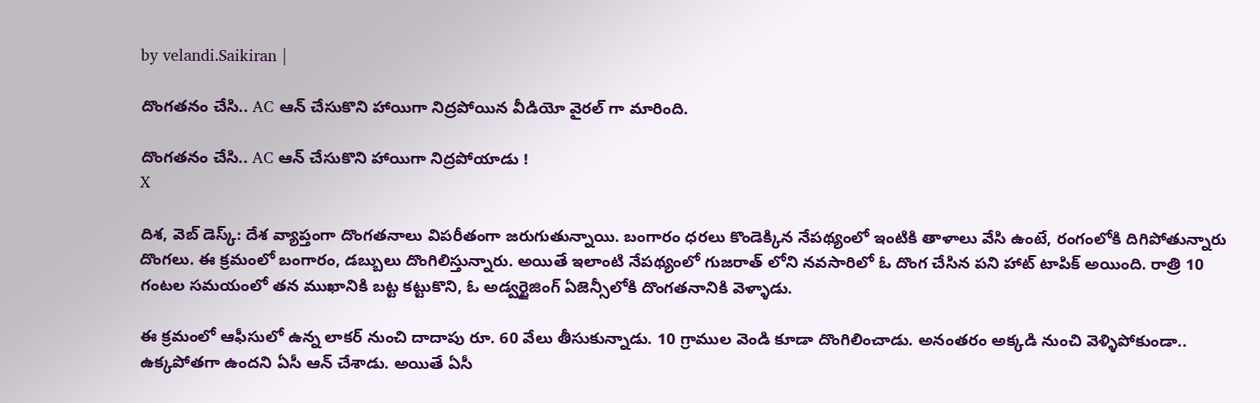by velandi.Saikiran |

దొంగతనం చేసి.. AC ఆన్ చేసుకొని హాయిగా నిద్రపోయిన వీడియో వైర‌ల్ గా మారింది.

దొంగతనం చేసి.. AC ఆన్ చేసుకొని హాయిగా నిద్రపోయాడు !
X

దిశ‌, వెబ్ డెస్క్: దేశ వ్యాప్తంగా దొంగతనాలు విపరీతంగా జరుగుతున్నాయి. బంగారం ధరలు కొండెక్కిన నేపథ్యంలో ఇంటికి తాళాలు వేసి ఉంటే, రంగంలోకి దిగిపోతున్నారు దొంగలు. ఈ క్రమంలో బంగారం, డబ్బులు దొంగిలిస్తున్నారు. అయితే ఇలాంటి నేపథ్యంలో గుజరాత్ లోని నవసారిలో ఓ దొంగ చేసిన పని హాట్ టాపిక్ అయింది. రాత్రి 10 గంటల సమయంలో తన ముఖానికి బట్ట కట్టుకొని, ఓ అడ్వర్టైజింగ్ ఏజెన్సీలోకి దొంగతనానికి వెళ్ళాడు.

ఈ క్రమంలో ఆఫీసులో ఉన్న లాకర్ నుంచి దాదాపు రూ. 60 వేలు తీసుకున్నాడు. 10 గ్రాముల వెండి కూడా దొంగిలించాడు. అనంతరం అక్కడి నుంచి వెళ్ళిపోకుండా.. ఉక్క‌పోత‌గా ఉందని ఏసీ ఆన్ చేశాడు. అయితే ఏసీ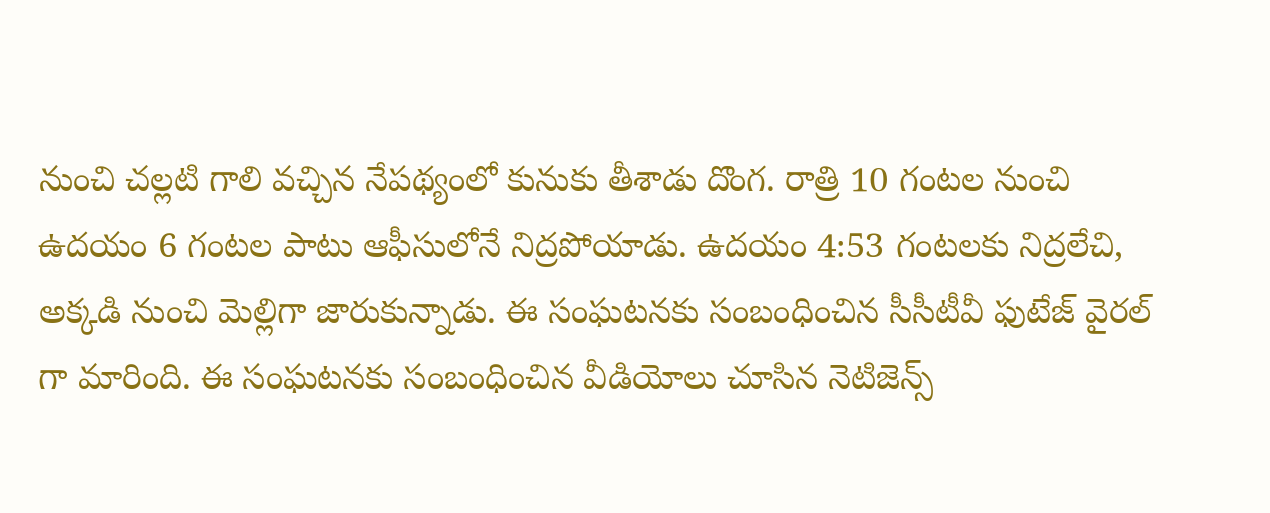నుంచి చల్లటి గాలి వచ్చిన నేపథ్యంలో కునుకు తీశాడు దొంగ. రాత్రి 10 గంటల నుంచి ఉదయం 6 గంటల పాటు ఆఫీసులోనే నిద్రపోయాడు. ఉదయం 4:53 గంటలకు నిద్ర‌లేచి, అక్కడి నుంచి మెల్లిగా జారుకున్నాడు. ఈ సంఘటనకు సంబంధించిన సీసీటీవీ ఫుటేజ్ వైరల్ గా మారింది. ఈ సంఘటనకు సంబంధించిన వీడియోలు చూసిన నెటిజెన్స్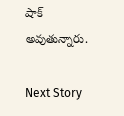షాక్ అవుతున్నారు.

Next Story